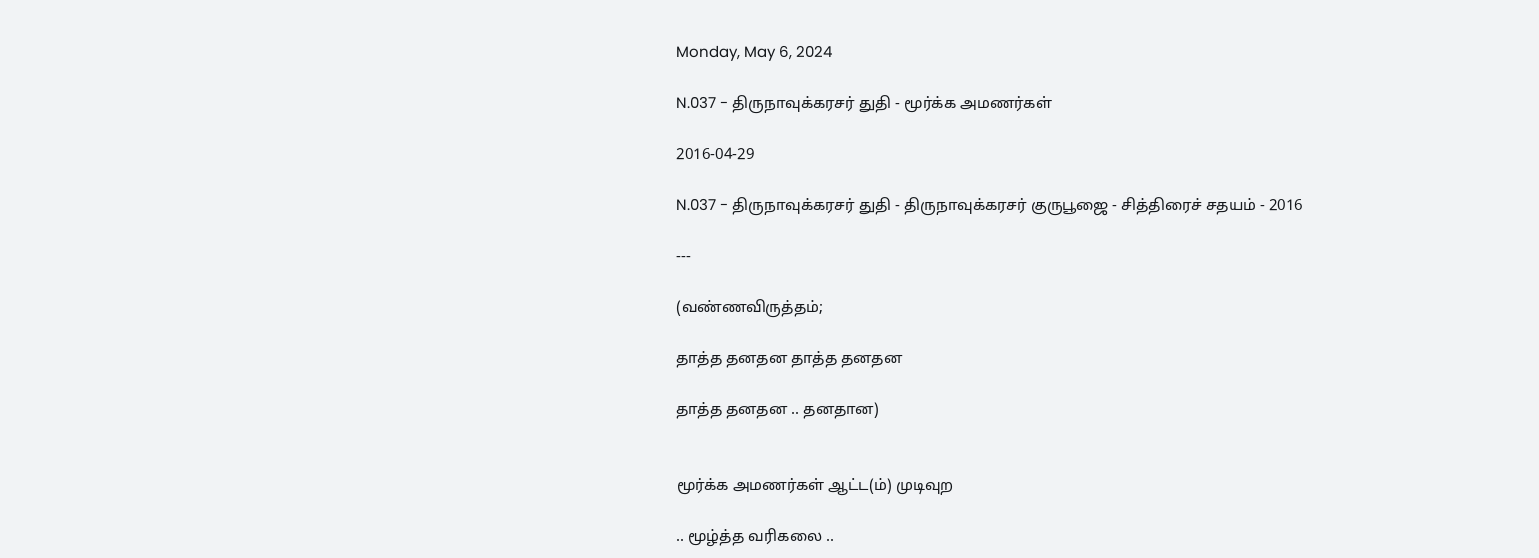Monday, May 6, 2024

N.037 - திருநாவுக்கரசர் துதி - மூர்க்க அமணர்கள்

2016-04-29

N.037 - திருநாவுக்கரசர் துதி - திருநாவுக்கரசர் குருபூஜை - சித்திரைச் சதயம் - 2016

---

(வண்ணவிருத்தம்;

தாத்த தனதன தாத்த தனதன

தாத்த தனதன .. தனதான)


மூர்க்க அமணர்கள் ஆட்ட(ம்) முடிவுற

.. மூழ்த்த வரிகலை ..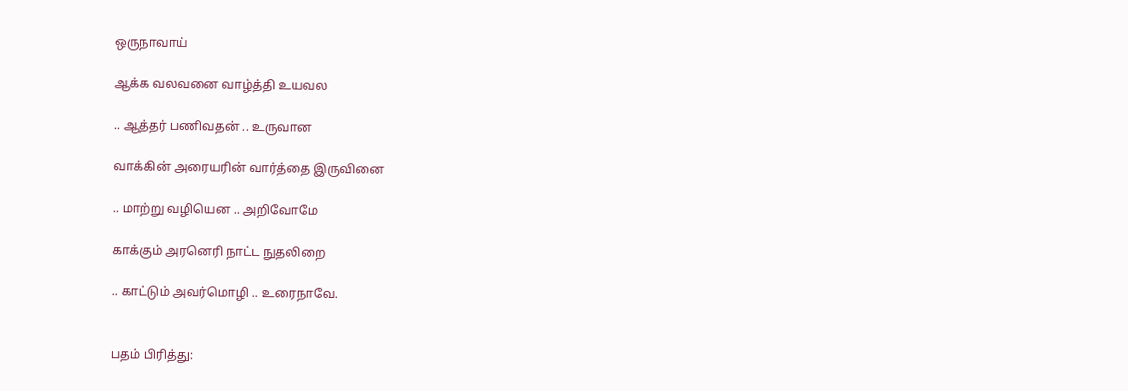ஒருநாவாய்

ஆக்க வலவனை வாழ்த்தி உயவல

.. ஆத்தர் பணிவதன் .. உருவான

வாக்கின் அரையரின் வார்த்தை இருவினை

.. மாற்று வழியென .. அறிவோமே

காக்கும் அரனெரி நாட்ட நுதலிறை

.. காட்டும் அவர்மொழி .. உரைநாவே.


பதம் பிரித்து: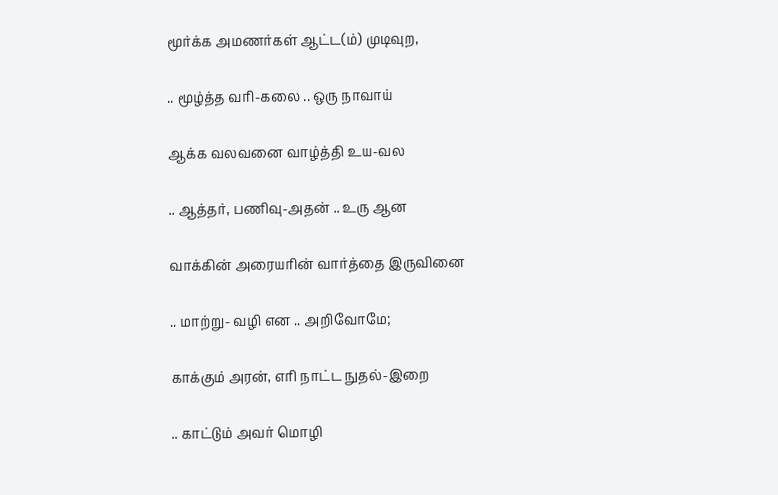மூர்க்க அமணர்கள் ஆட்ட(ம்) முடிவுற,

.. மூழ்த்த வரி-கலை .. ஒரு நாவாய்

ஆக்க வலவனை வாழ்த்தி உய-வல

.. ஆத்தர், பணிவு-அதன் .. உரு ஆன

வாக்கின் அரையரின் வார்த்தை இருவினை

.. மாற்று- வழி என .. அறிவோமே;

காக்கும் அரன், எரி நாட்ட நுதல்-இறை

.. காட்டும் அவர் மொழி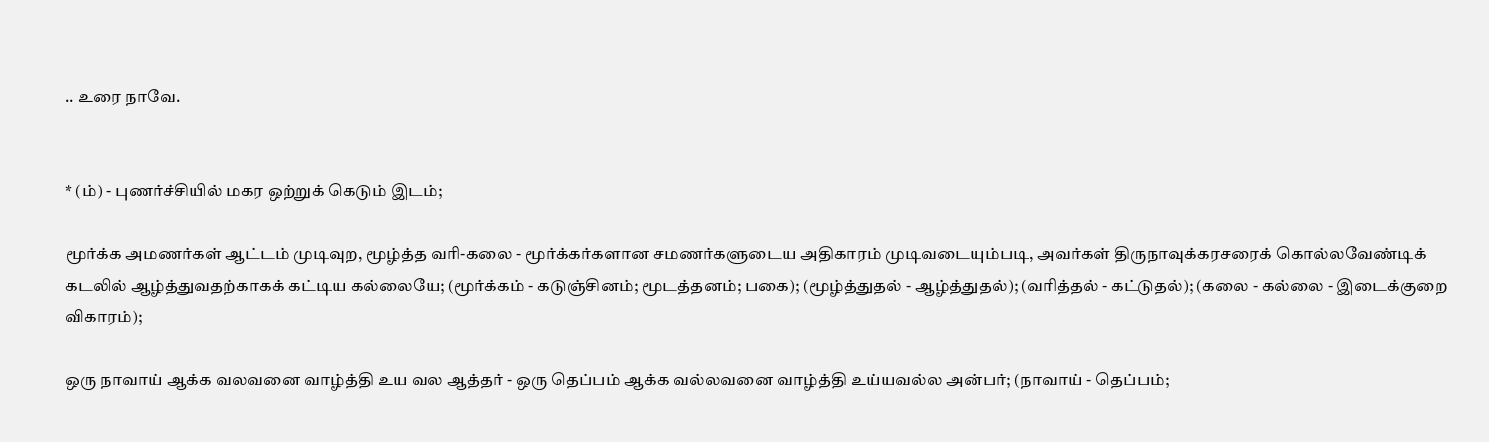.. உரை நாவே.


* (ம்) - புணர்ச்சியில் மகர ஒற்றுக் கெடும் இடம்;

மூர்க்க அமணர்கள் ஆட்டம் முடிவுற, மூழ்த்த வரி-கலை - மூர்க்கர்களான சமணர்களுடைய அதிகாரம் முடிவடையும்படி, அவர்கள் திருநாவுக்கரசரைக் கொல்லவேண்டிக் கடலில் ஆழ்த்துவதற்காகக் கட்டிய கல்லையே; (மூர்க்கம் - கடுஞ்சினம்; மூடத்தனம்; பகை); (மூழ்த்துதல் - ஆழ்த்துதல்); (வரித்தல் - கட்டுதல்); (கலை - கல்லை - இடைக்குறை விகாரம்);

ஒரு நாவாய் ஆக்க வலவனை வாழ்த்தி உய வல ஆத்தர் - ஒரு தெப்பம் ஆக்க வல்லவனை வாழ்த்தி உய்யவல்ல அன்பர்; (நாவாய் - தெப்பம்;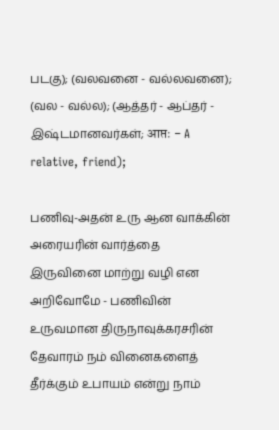படகு); (வலவனை - வல்லவனை); (வல - வல்ல); (ஆத்தர் - ஆப்தர் - இஷ்டமானவர்கள்; आप्तः - A relative, friend);

பணிவு-அதன் உரு ஆன வாக்கின் அரையரின் வார்த்தை இருவினை மாற்று வழி என அறிவோமே - பணிவின் உருவமான திருநாவுக்கரசரின் தேவாரம் நம் வினைகளைத் தீர்க்கும் உபாயம் என்று நாம்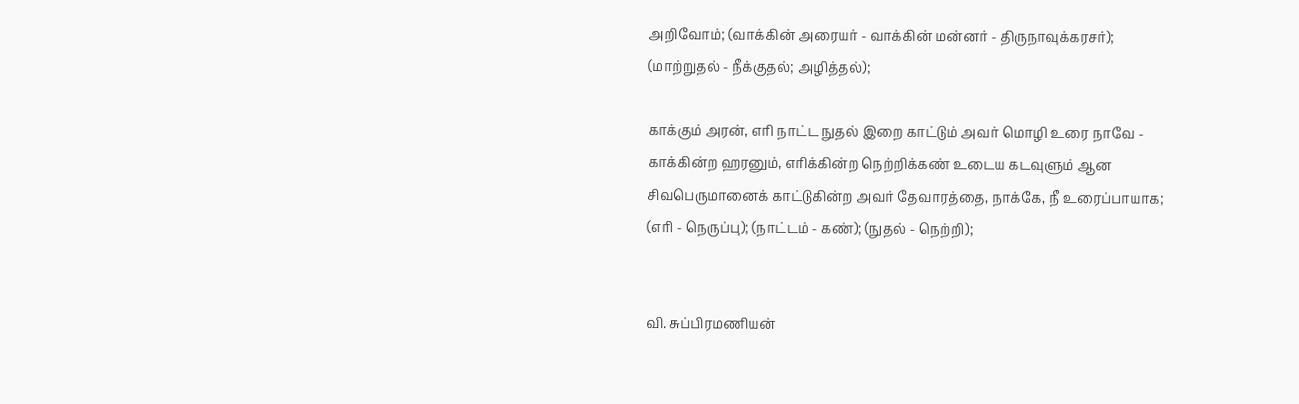அறிவோம்; (வாக்கின் அரையர் - வாக்கின் மன்னர் - திருநாவுக்கரசர்); (மாற்றுதல் - நீக்குதல்; அழித்தல்);

காக்கும் அரன், எரி நாட்ட நுதல் இறை காட்டும் அவர் மொழி உரை நாவே - காக்கின்ற ஹரனும், எரிக்கின்ற நெற்றிக்கண் உடைய கடவுளும் ஆன சிவபெருமானைக் காட்டுகின்ற அவர் தேவாரத்தை, நாக்கே, நீ உரைப்பாயாக; (எரி - நெருப்பு); (நாட்டம் - கண்); (நுதல் - நெற்றி);


வி. சுப்பிரமணியன்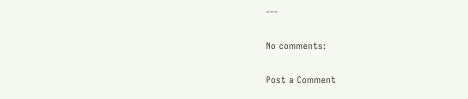---

No comments:

Post a Comment